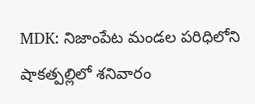MDK: నిజాంపేట మండల పరిధిలోని షాకత్పల్లిలో శనివారం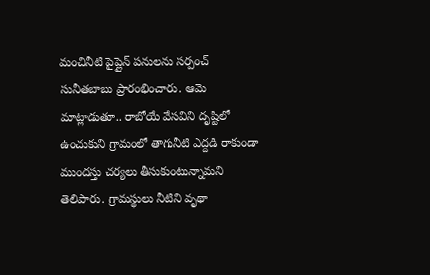మంచినీటి పైప్లైన్ పనులను సర్పంచ్ సునీతబాబు ప్రారంభించారు. ఆమె మాట్లాడుతూ.. రాబోయే వేసవిని దృష్టిలో ఉంచుకుని గ్రామంలో తాగునీటి ఎద్దడి రాకుండా ముందస్తు చర్యలు తీసుకుంటున్నామని తెలిపారు. గ్రామస్థులు నీటిని వృథా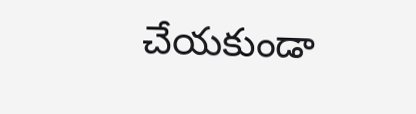చేయకుండా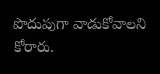పొదుపుగా వాడుకోవాలని కోరారు.